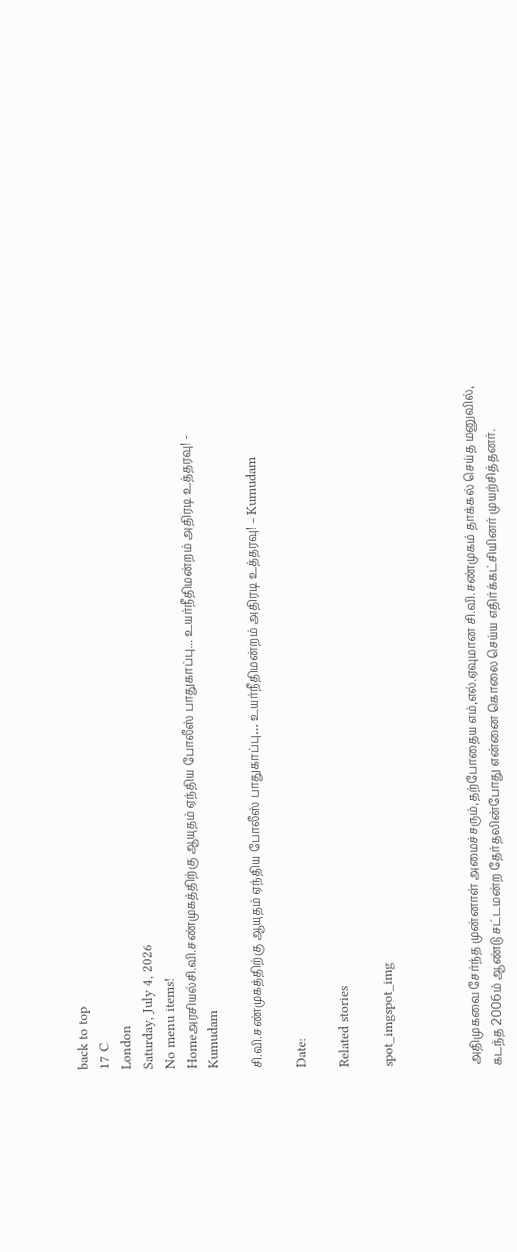back to top
17 C
London
Saturday, July 4, 2026
No menu items!
Homeஅரசியல்சி.வி.சண்முகத்திற்கு ஆயுதம் ஏந்திய போலீஸ் பாதுகாப்பு... உயர்நீதிமன்றம் அதிரடி உத்தரவு! - Kumudam

சி.வி.சண்முகத்திற்கு ஆயுதம் ஏந்திய போலீஸ் பாதுகாப்பு… உயர்நீதிமன்றம் அதிரடி உத்தரவு! – Kumudam

Date:

Related stories

spot_imgspot_img



அதிமுகவை சேர்ந்த முன்னாள் அமைச்சரும்,தற்போதைய எம்,எல்.ஏவுமான சி.வி.சண்முகம் தாக்கல் செய்த மனுவில், கடந்த 2006ம் ஆண்டு சட்டமன்ற தேர்தலின்போது என்னை கொலை செய்ய எதிர்க்கட்சியினர் முயற்சித்தனர்.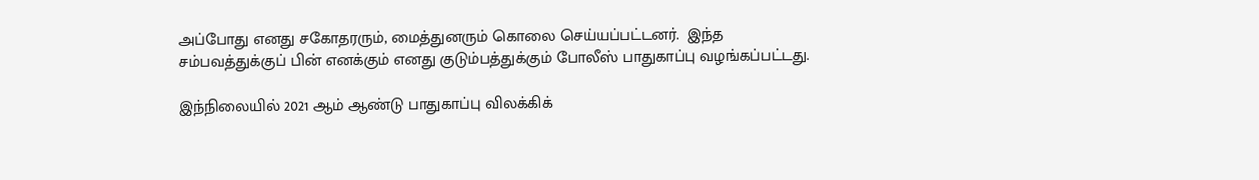அப்போது எனது சகோதரரும், மைத்துனரும் கொலை செய்யப்பட்டனர்.  இந்த சம்பவத்துக்குப் பின் எனக்கும் எனது குடும்பத்துக்கும் போலீஸ் பாதுகாப்பு வழங்கப்பட்டது.

இந்நிலையில் 2021 ஆம் ஆண்டு பாதுகாப்பு விலக்கிக்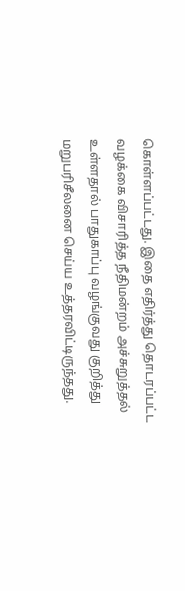கொள்ளப்பட்டது. இதை எதிர்த்து தொடரப்பட்ட வழக்கை விசாரித்த நீதிமன்றம் அச்சுறுத்தல் உள்ளதால் பாதுகாப்பு வழங்குவது குறித்து மறுபரிசீலனை செய்ய உத்தரவிட்டிருந்தது.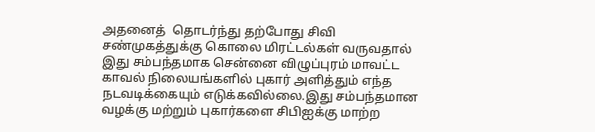அதனைத்  தொடர்ந்து தற்போது சிவி சண்முகத்துக்கு கொலை மிரட்டல்கள் வருவதால் இது சம்பந்தமாக சென்னை விழுப்புரம் மாவட்ட காவல் நிலையங்களில் புகார் அளித்தும் எந்த நடவடிக்கையும் எடுக்கவில்லை.இது சம்பந்தமான வழக்கு மற்றும் புகார்களை சிபிஐக்கு மாற்ற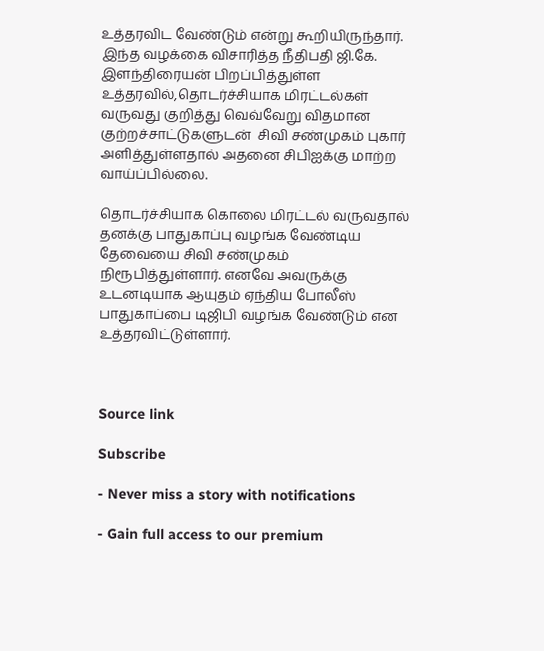உத்தரவிட வேண்டும் என்று கூறியிருந்தார். இந்த வழக்கை விசாரித்த நீதிபதி ஜி.கே. இளந்திரையன் பிறப்பித்துள்ள உத்தரவில்,தொடர்ச்சியாக மிரட்டல்கள் வருவது குறித்து வெவ்வேறு விதமான குற்றச்சாட்டுகளுடன்  சிவி சண்முகம் புகார் அளித்துள்ளதால் அதனை சிபிஐக்கு மாற்ற வாய்ப்பில்லை.

தொடர்ச்சியாக கொலை மிரட்டல் வருவதால் தனக்கு பாதுகாப்பு வழங்க வேண்டிய தேவையை சிவி சண்முகம் நிரூபித்துள்ளார். எனவே அவருக்கு உடனடியாக ஆயுதம் ஏந்திய போலீஸ் பாதுகாப்பை டிஜிபி வழங்க வேண்டும் என உத்தரவிட்டுள்ளார்.



Source link

Subscribe

- Never miss a story with notifications

- Gain full access to our premium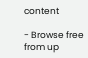content

- Browse free from up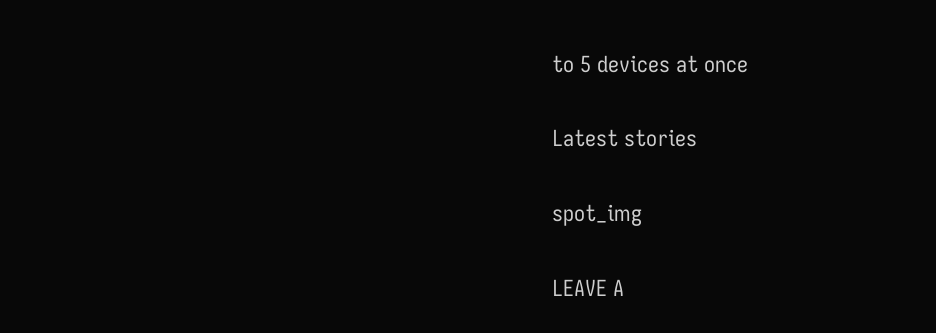to 5 devices at once

Latest stories

spot_img

LEAVE A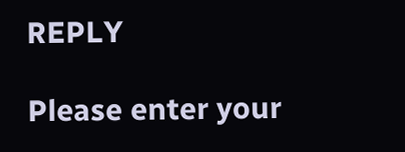REPLY

Please enter your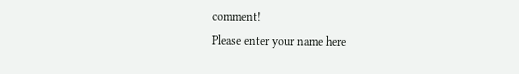comment!
Please enter your name here